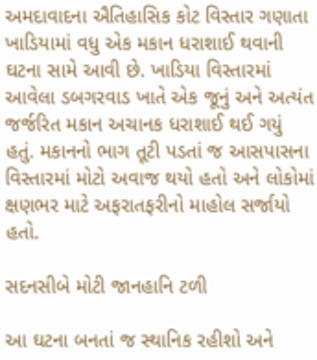અમદાવાદના ઐતિહાસિક કોટ વિસ્તાર ગણાતા ખાડિયામાં વધુ એક મકાન ધરાશાઈ થવાની ઘટના સામે આવી છે. ખાડિયા વિસ્તારમાં આવેલા ડબગરવાડ ખાતે એક જૂનું અને અત્યંત જર્જરિત મકાન અચાનક ધરાશાઈ થઈ ગયું હતું. મકાનનો ભાગ તૂટી પડતાં જ આસપાસના વિસ્તારમાં મોટો અવાજ થયો હતો અને લોકોમાં ક્ષણભર માટે અફરાતફરીનો માહોલ સર્જાયો હતો.

સદનસીબે મોટી જાનહાનિ ટળી

આ ઘટના બનતાં જ સ્થાનિક રહીશો અને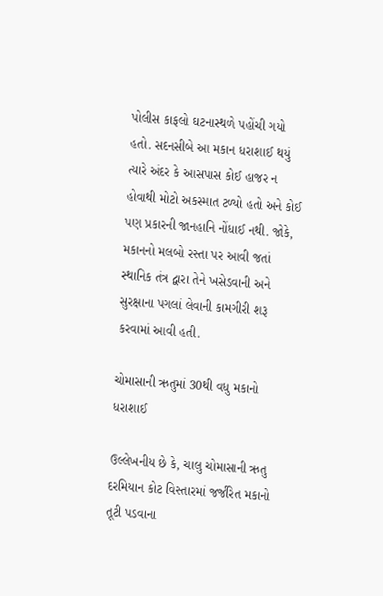પોલીસ કાફલો ઘટનાસ્થળે પહોંચી ગયો હતો. સદનસીબે આ મકાન ધરાશાઈ થયું ત્યારે અંદર કે આસપાસ કોઈ હાજર ન હોવાથી મોટો અકસ્માત ટળ્યો હતો અને કોઈ પણ પ્રકારની જાનહાનિ નોંધાઈ નથી. જોકે, મકાનનો મલબો રસ્તા પર આવી જતાં સ્થાનિક તંત્ર દ્વારા તેને ખસેડવાની અને સુરક્ષાના પગલાં લેવાની કામગીરી શરૂ કરવામાં આવી હતી.

ચોમાસાની ઋતુમાં 30થી વધુ મકાનો ધરાશાઈ

ઉલ્લેખનીય છે કે, ચાલુ ચોમાસાની ઋતુ દરમિયાન કોટ વિસ્તારમાં જર્જરિત મકાનો તૂટી પડવાના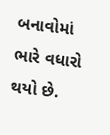બનાવોમાં ભારે વધારો થયો છે.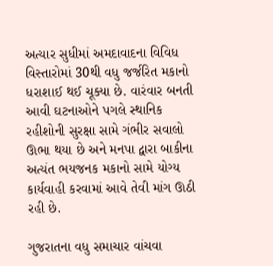અત્યાર સુધીમાં અમદાવાદના વિવિધ વિસ્તારોમાં 30થી વધુ જર્જરિત મકાનો ધરાશાઈ થઈ ચૂક્યા છે. વારંવાર બનતી આવી ઘટનાઓને પગલે સ્થાનિક રહીશોની સુરક્ષા સામે ગંભીર સવાલો ઊભા થયા છે અને મનપા દ્વારા બાકીના અત્યંત ભયજનક મકાનો સામે યોગ્ય કાર્યવાહી કરવામાં આવે તેવી માંગ ઊઠી રહી છે.

ગુજરાતના વધુ સમાચાર વાંચવા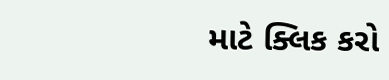માટે ક્લિક કરો